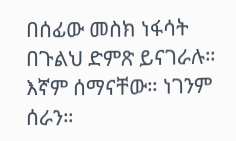በሰፊው መስክ ነፋሳት በጉልህ ድምጽ ይናገራሉ።
እኛም ሰማናቸው። ነገንም ሰራን።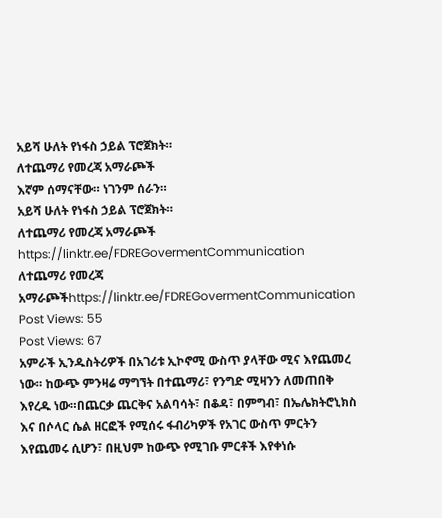አይሻ ሁለት የነፋስ ኃይል ፕሮጀክት።
ለተጨማሪ የመረጃ አማራጮች
እኛም ሰማናቸው። ነገንም ሰራን።
አይሻ ሁለት የነፋስ ኃይል ፕሮጀክት።
ለተጨማሪ የመረጃ አማራጮች
https://linktr.ee/FDREGovermentCommunication
ለተጨማሪ የመረጃ አማራጮችhttps://linktr.ee/FDREGovermentCommunication Post Views: 55
Post Views: 67
አምራች ኢንዱስትሪዎች በአገሪቱ ኢኮኖሚ ውስጥ ያላቸው ሚና እየጨመረ ነው። ከውጭ ምንዛሬ ማግኘት በተጨማሪ፣ የንግድ ሚዛንን ለመጠበቅ እየረዱ ነው።በጨርቃ ጨርቅና አልባሳት፣ በቆዳ፣ በምግብ፣ በኤሌክትሮኒክስ እና በሶላር ሴል ዘርፎች የሚሰሩ ፋብሪካዎች የአገር ውስጥ ምርትን እየጨመሩ ሲሆን፣ በዚህም ከውጭ የሚገቡ ምርቶች እየቀነሱ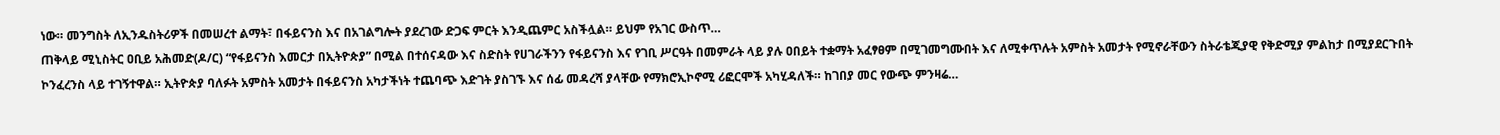ነው። መንግስት ለኢንዱስትሪዎች በመሠረተ ልማት፣ በፋይናንስ እና በአገልግሎት ያደረገው ድጋፍ ምርት እንዲጨምር አስችሏል። ይህም የአገር ውስጥ…
ጠቅላይ ሚኒስትር ዐቢይ አሕመድ(ዶ/ር) “የፋይናንስ እመርታ በኢትዮጵያ” በሚል በተሰናዳው እና ስድስት የሀገራችንን የፋይናንስ እና የገቢ ሥርዓት በመምራት ላይ ያሉ ዐበይት ተቋማት አፈፃፀም በሚገመግሙበት እና ለሚቀጥሉት አምስት አመታት የሚኖራቸውን ስትራቴጂያዊ የቅድሚያ ምልከታ በሚያደርጉበት ኮንፈረንስ ላይ ተገኝተዋል። ኢትዮጵያ ባለፉት አምስት አመታት በፋይናንስ አካታችነት ተጨባጭ እድገት ያስገኙ እና ሰፊ መዳረሻ ያላቸው የማክሮኢኮኖሚ ሪፎርሞች አካሂዳለች። ከገበያ መር የውጭ ምንዛሬ…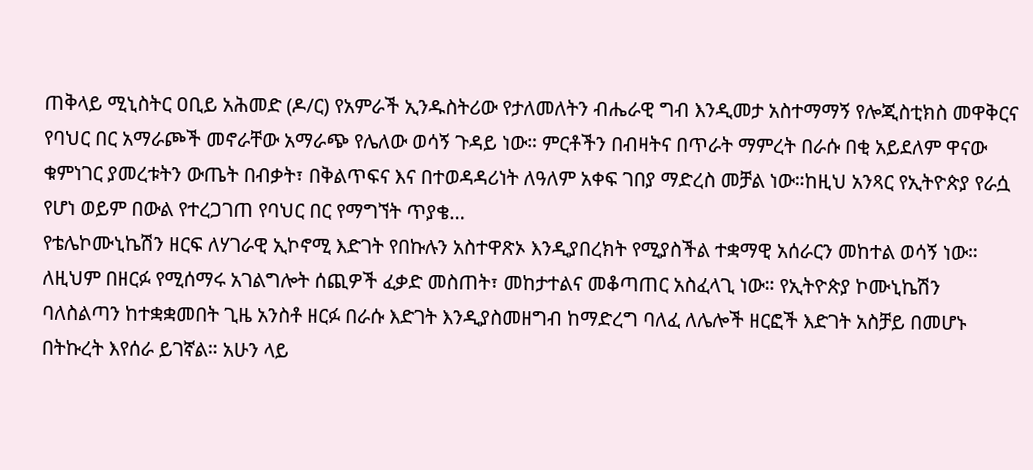ጠቅላይ ሚኒስትር ዐቢይ አሕመድ (ዶ/ር) የአምራች ኢንዱስትሪው የታለመለትን ብሔራዊ ግብ እንዲመታ አስተማማኝ የሎጂስቲክስ መዋቅርና የባህር በር አማራጮች መኖራቸው አማራጭ የሌለው ወሳኝ ጉዳይ ነው። ምርቶችን በብዛትና በጥራት ማምረት በራሱ በቂ አይደለም ዋናው ቁምነገር ያመረቱትን ውጤት በብቃት፣ በቅልጥፍና እና በተወዳዳሪነት ለዓለም አቀፍ ገበያ ማድረስ መቻል ነው።ከዚህ አንጻር የኢትዮጵያ የራሷ የሆነ ወይም በውል የተረጋገጠ የባህር በር የማግኘት ጥያቄ…
የቴሌኮሙኒኬሽን ዘርፍ ለሃገራዊ ኢኮኖሚ እድገት የበኩሉን አስተዋጽኦ እንዲያበረክት የሚያስችል ተቋማዊ አሰራርን መከተል ወሳኝ ነው። ለዚህም በዘርፉ የሚሰማሩ አገልግሎት ሰጪዎች ፈቃድ መስጠት፣ መከታተልና መቆጣጠር አስፈላጊ ነው። የኢትዮጵያ ኮሙኒኬሽን ባለስልጣን ከተቋቋመበት ጊዜ አንስቶ ዘርፉ በራሱ እድገት እንዲያስመዘግብ ከማድረግ ባለፈ ለሌሎች ዘርፎች እድገት አስቻይ በመሆኑ በትኩረት እየሰራ ይገኛል። አሁን ላይ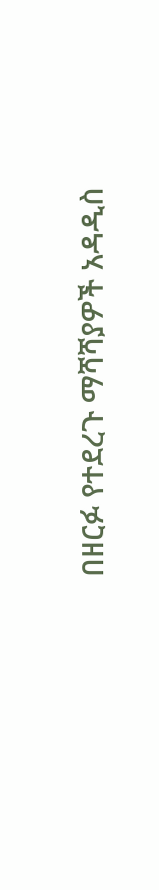በዘርፉ የተደረጉ ማሻሻያዎች አዳዲስ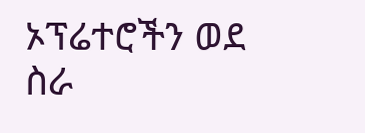ኦፕሬተሮችን ወደ ስራ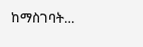ከማስገባት…